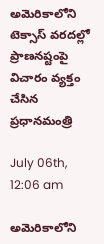అమెరికాలోని టెక్సాస్‌ వరదల్లో ప్రాణనష్టంపై విచారం వ్యక్తం చేసిన ప్రధానమంత్రి

July 06th, 12:06 am

అమెరికాలోని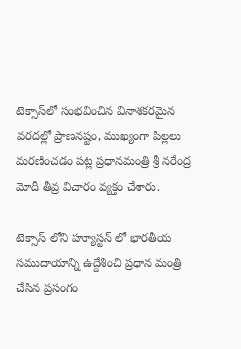టెక్సాస్‌‌లో సంభవించిన వినాశకరమైన వరదల్లో ప్రాణనష్టం, ముఖ్యంగా పిల్లలు మరణించడం పట్ల ప్రధానమంత్రి శ్రీ నరేంద్ర మోదీ తీవ్ర విచారం వ్యక్తం చేశారు.

టెక్సాస్‌ లోని హ్యూస్ట‌న్‌ లో భార‌తీయ సముదాయాన్ని ఉద్దేశించి ప్ర‌ధాన‌ మంత్రి చేసిన ప్ర‌సంగం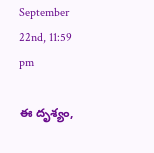September 22nd, 11:59 pm

ఈ దృశ్యం,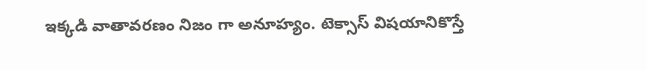ఇక్క‌డి వాతావ‌ర‌ణం నిజం గా అనూహ్యం. టెక్సాస్ విష‌యానికొస్తే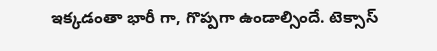ఇక్క‌డంతా భారీ గా, గొప్ప‌గా ఉండాల్సిందే. టెక్సాస్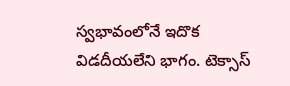స్వ‌భావంలోనే ఇదొక విడ‌దీయ‌లేని భాగం. టెక్సాస్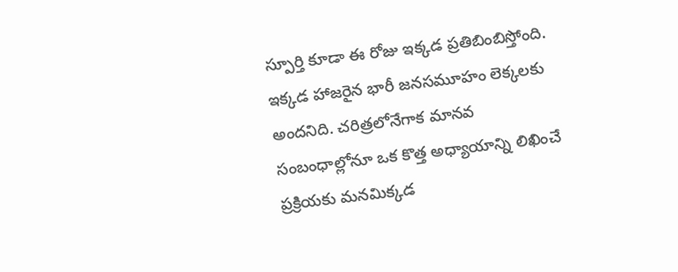స్పూర్తి కూడా ఈ రోజు ఇక్కడ ప్రతిబింబిస్తోంది. ఇక్కడ హాజరైన భారీ జనసమూహం లెక్కలకు అందనిది. చరిత్రలోనేగాక మానవ సంబంధాల్లోనూ ఒక కొత్త అధ్యాయాన్ని లిఖించే ప్రక్రియకు మనమిక్కడ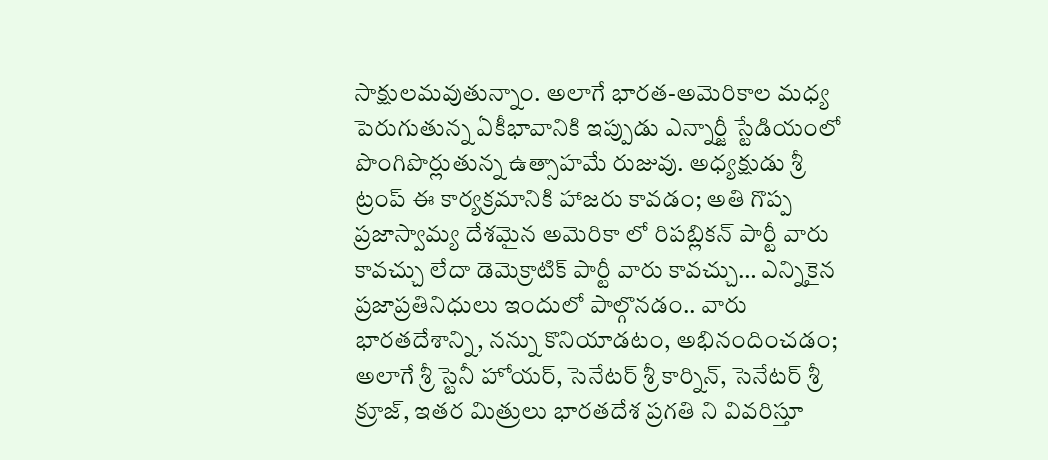సాక్షులమవుతున్నాం. అలాగే భారత-అమెరికాల మధ్య పెరుగుతున్న ఏకీభావానికి ఇప్పుడు ఎన్నార్జీ స్టేడియంలో పొంగిపొర్లుతున్న ఉత్సాహమే రుజువు. అధ్యక్షుడు శ్రీ ట్రంప్ ఈ కార్యక్రమానికి హాజరు కావడం; అతి గొప్ప ప్రజాస్వామ్య దేశమైన అమెరికా లో రిపబ్లికన్ పార్టీ వారు కావచ్చు లేదా డెమెక్రాటిక్ పార్టీ వారు కావచ్చు… ఎన్నికైన ప్రజాప్రతినిధులు ఇందులో పాల్గొనడం.. వారు భారతదేశాన్ని, నన్ను కొనియాడటం, అభినందించడం; అలాగే శ్రీ స్టెనీ హోయర్, సెనేటర్ శ్రీ కార్నిన్, సెనేటర్ శ్రీ క్రూజ్, ఇతర మిత్రులు భారతదేశ ప్రగతి ని వివరిస్తూ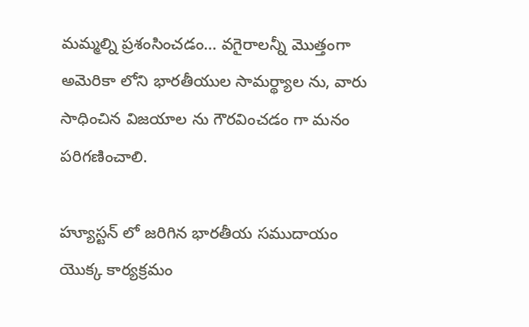మమ్మల్ని ప్రశంసించడం… వగైరాలన్నీ మొత్తంగా అమెరికా లోని భారతీయుల సామర్థ్యాల ను, వారు సాధించిన విజయాల ను గౌరవించడం గా మనం పరిగణించాలి.

హ్యూస్టన్ లో జ‌రిగిన భార‌తీయ స‌ముదాయం యొక్క కార్య‌క్ర‌మం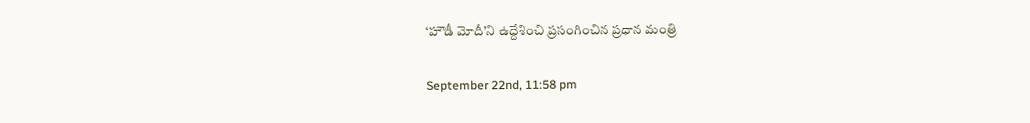‘హౌడీ మోదీ’ని ఉద్దేశించి ప్ర‌సంగించిన ప్రధాన మంత్రి

September 22nd, 11:58 pm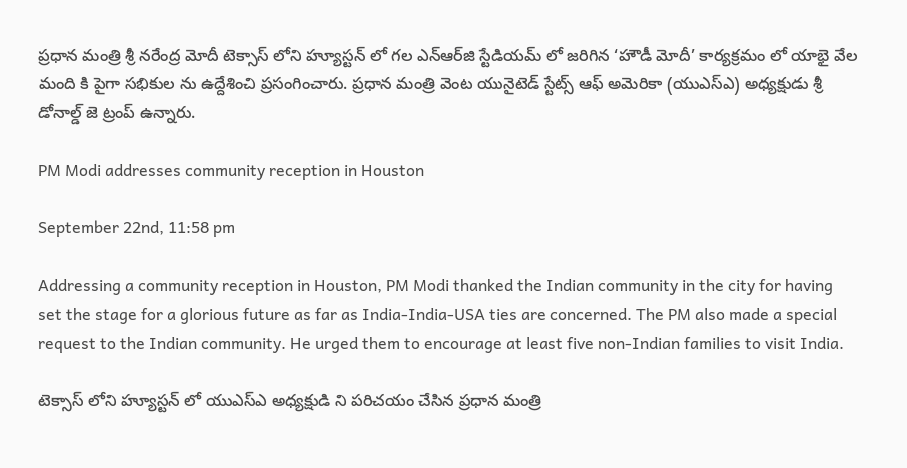ప్ర‌ధాన మంత్రి శ్రీ న‌రేంద్ర మోదీ టెక్సాస్‌ లోని హ్యూస్ట‌న్ లో గ‌ల ఎన్ఆర్‌జి స్టేడియ‌మ్ లో జ‌రిగిన ‘హౌడీ మోదీ’ కార్య‌క్ర‌మం లో యాభై వేల మంది కి పైగా స‌భికుల ను ఉద్దేశించి ప్ర‌సంగించారు. ప్రధాన మంత్రి వెంట యునైటెడ్ స్టేట్స్ ఆఫ్ అమెరికా (యుఎస్ఎ) అధ్య‌క్షుడు శ్రీ డోనాల్డ్ జె ట్రంప్ ఉన్నారు.

PM Modi addresses community reception in Houston

September 22nd, 11:58 pm

Addressing a community reception in Houston, PM Modi thanked the Indian community in the city for having set the stage for a glorious future as far as India-India-USA ties are concerned. The PM also made a special request to the Indian community. He urged them to encourage at least five non-Indian families to visit India.

టెక్సాస్ లోని హ్యూస్ట‌న్ లో యుఎస్ఎ అధ్య‌క్షుడి ని ప‌రిచ‌యం చేసిన ప్ర‌ధాన మంత్రి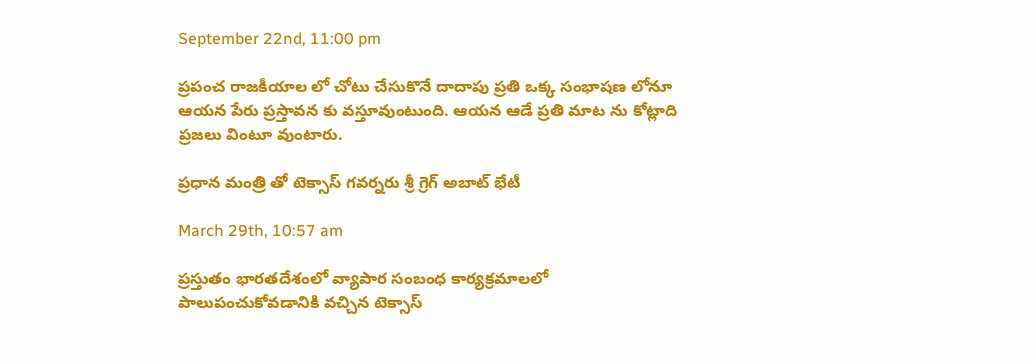September 22nd, 11:00 pm

ప్ర‌పంచ రాజ‌కీయాల లో చోటు చేసుకొనే దాదాపు ప్ర‌తి ఒక్క సంభాష‌ణ లోనూ ఆయ‌న పేరు ప్ర‌స్తావ‌న కు వ‌స్తూవుంటుంది. ఆయ‌న ఆడే ప్ర‌తి మాట ను కోట్లాది ప్రజలు వింటూ వుంటారు.

ప్రధాన మంత్రి తో టెక్సాస్ గవర్నరు శ్రీ గ్రెగ్ అబాట్ భేటీ

March 29th, 10:57 am

ప్రస్తుతం భారతదేశంలో వ్యాపార సంబంధ కార్యక్రమాలలో పాలుపంచుకోవడానికి వచ్చిన టెక్సాస్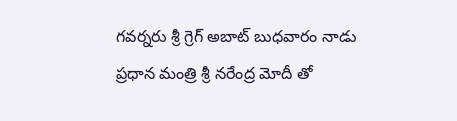గవర్నరు శ్రీ గ్రెగ్ అబాట్ బుధవారం నాడు ప్ర‌ధాన మంత్రి శ్రీ న‌రేంద్ర మోదీ తో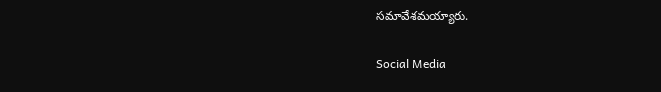సమావేశమయ్యారు.

Social Media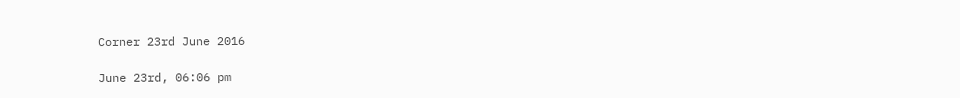Corner 23rd June 2016

June 23rd, 06:06 pm